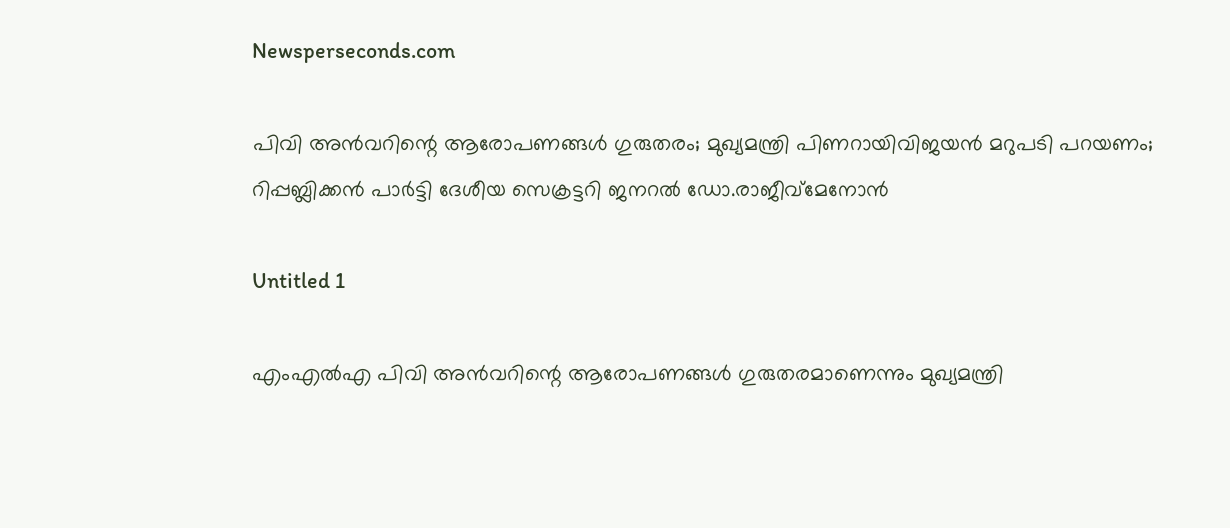Newsperseconds.com

പിവി അന്‍വറിന്റെ ആരോപണങ്ങള്‍ ഗുരുതരം; മുഖ്യമന്ത്രി പിണറായിവിജയന്‍ മറുപടി പറയണം; റിപ്പബ്ലിക്കന്‍ പാര്‍ട്ടി ദേശീയ സെക്രട്ടറി ജനറല്‍ ഡോ.രാജീവ്‌മേനോന്‍

Untitled 1

എംഎല്‍എ പിവി അന്‍വറിന്റെ ആരോപണങ്ങള്‍ ഗുരുതരമാണെന്നും മുഖ്യമന്ത്രി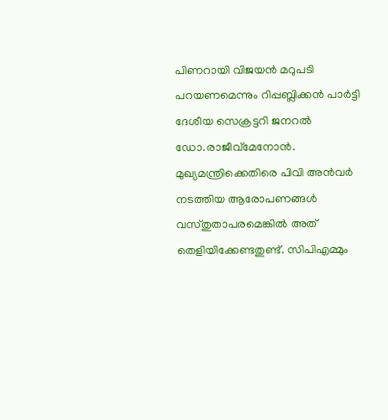പിണറായി വിജയന്‍ മറുപടി പറയണമെന്നും റിപ്പബ്ലിക്കന്‍ പാര്‍ട്ടി ദേശീയ സെക്രട്ടറി ജനറല്‍ ഡോ.രാജീവ്‌മേനോന്‍. മുഖ്യമന്ത്രിക്കെതിരെ പിവി അന്‍വര്‍ നടത്തിയ ആരോപണങ്ങള്‍ വസ്തുതാപരമെങ്കില്‍ അത് തെളിയിക്കേണ്ടതുണ്ട്. സിപിഎമ്മും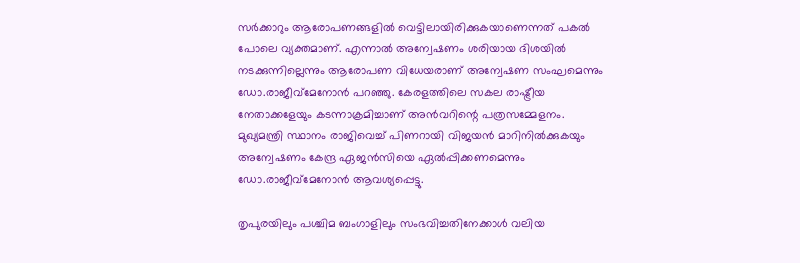സര്‍ക്കാറും ആരോപണങ്ങളില്‍ വെട്ടിലായിരിക്കുകയാണെന്നത് പകല്‍ പോലെ വ്യക്തമാണ്. എന്നാല്‍ അന്വേഷണം ശരിയായ ദിശയില്‍ നടക്കുന്നില്ലെന്നും ആരോപണ വിധേയരാണ് അന്വേഷണ സംഘമെന്നും ഡോ.രാജീവ്‌മേനോന്‍ പറഞ്ഞു. കേരളത്തിലെ സകല രാഷ്ട്രീയ നേതാക്കളേയും കടന്നാക്രമിച്ചാണ് അന്‍വറിന്റെ പത്രസമ്മേളനം. മുഖ്യമന്ത്രി സ്ഥാനം രാജിവെച്ച് പിണറായി വിജയന്‍ മാറിനില്‍ക്കുകയും അന്വേഷണം കേന്ദ്ര ഏജന്‍സിയെ ഏല്‍പ്പിക്കണമെന്നും ഡോ.രാജീവ്‌മേനോന്‍ ആവശ്യപ്പെട്ടു.

തൃപുരയിലും പശ്ചിമ ബംഗാളിലും സംഭവിച്ചതിനേക്കാള്‍ വലിയ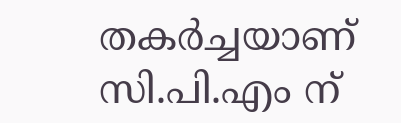തകര്‍ച്ചയാണ് സി.പി.എം ന്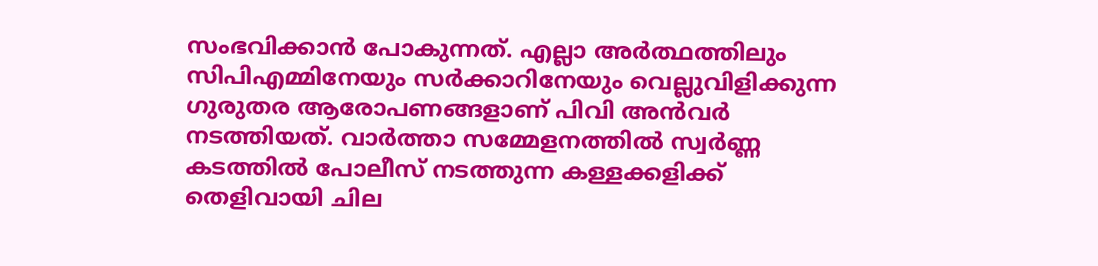സംഭവിക്കാന്‍ പോകുന്നത്. എല്ലാ അര്‍ത്ഥത്തിലും സിപിഎമ്മിനേയും സര്‍ക്കാറിനേയും വെല്ലുവിളിക്കുന്ന ഗുരുതര ആരോപണങ്ങളാണ് പിവി അന്‍വര്‍ നടത്തിയത്. വാര്‍ത്താ സമ്മേളനത്തില്‍ സ്വര്‍ണ്ണ കടത്തില്‍ പോലീസ് നടത്തുന്ന കള്ളക്കളിക്ക് തെളിവായി ചില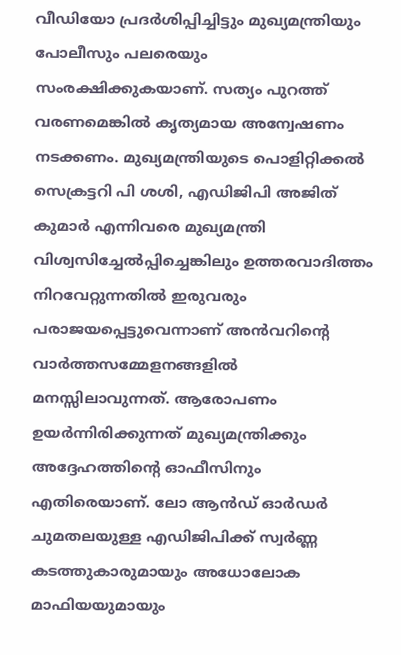വീഡിയോ പ്രദര്‍ശിപ്പിച്ചിട്ടും മുഖ്യമന്ത്രിയും പോലീസും പലരെയും സംരക്ഷിക്കുകയാണ്. സത്യം പുറത്ത് വരണമെങ്കില്‍ കൃത്യമായ അന്വേഷണം നടക്കണം. മുഖ്യമന്ത്രിയുടെ പൊളിറ്റിക്കല്‍ സെക്രട്ടറി പി ശശി, എഡിജിപി അജിത് കുമാര്‍ എന്നിവരെ മുഖ്യമന്ത്രി വിശ്വസിച്ചേല്‍പ്പിച്ചെങ്കിലും ഉത്തരവാദിത്തം നിറവേറ്റുന്നതില്‍ ഇരുവരും പരാജയപ്പെട്ടുവെന്നാണ് അന്‍വറിന്റെ വാര്‍ത്തസമ്മേളനങ്ങളില്‍ മനസ്സിലാവുന്നത്. ആരോപണം ഉയര്‍ന്നിരിക്കുന്നത് മുഖ്യമന്ത്രിക്കും അദ്ദേഹത്തിന്റെ ഓഫീസിനും എതിരെയാണ്. ലോ ആന്‍ഡ് ഓര്‍ഡര്‍ ചുമതലയുള്ള എഡിജിപിക്ക് സ്വര്‍ണ്ണ കടത്തുകാരുമായും അധോലോക മാഫിയയുമായും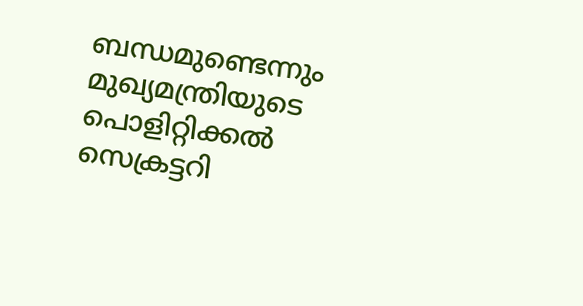ബന്ധമുണ്ടെന്നും മുഖ്യമന്ത്രിയുടെ പൊളിറ്റിക്കല്‍ സെക്രട്ടറി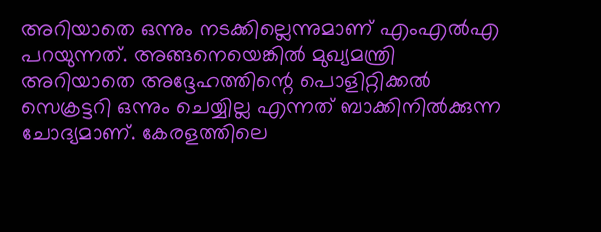അറിയാതെ ഒന്നും നടക്കില്ലെന്നുമാണ് എംഎല്‍എ പറയുന്നത്. അങ്ങനെയെങ്കില്‍ മുഖ്യമന്ത്രി അറിയാതെ അദ്ദേഹത്തിന്റെ പൊളിറ്റിക്കല്‍ സെക്രട്ടറി ഒന്നും ചെയ്യില്ല എന്നത് ബാക്കിനില്‍ക്കുന്ന ചോദ്യമാണ്. കേരളത്തിലെ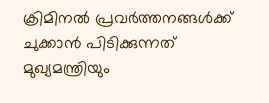ക്രിമിനല്‍ പ്രവര്‍ത്തനങ്ങള്‍ക്ക് ചുക്കാന്‍ പിടിക്കുന്നത് മുഖ്യമന്ത്രിയും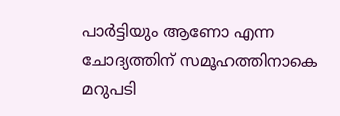പാര്‍ട്ടിയും ആണോ എന്ന ചോദ്യത്തിന് സമൂഹത്തിനാകെ മറുപടി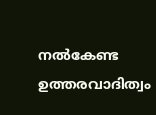നല്‍കേണ്ട ഉത്തരവാദിത്വം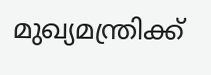മുഖ്യമന്ത്രിക്ക്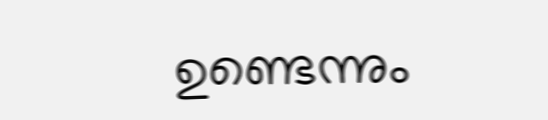ഉണ്ടെന്നും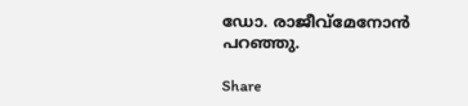ഡോ. രാജീവ്‌മേനോന്‍ പറഞ്ഞു.

Share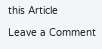this Article

Leave a Comment